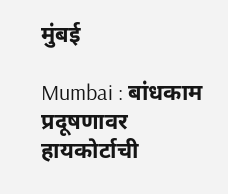मुंबई

Mumbai : बांधकाम प्रदूषणावर हायकोर्टाची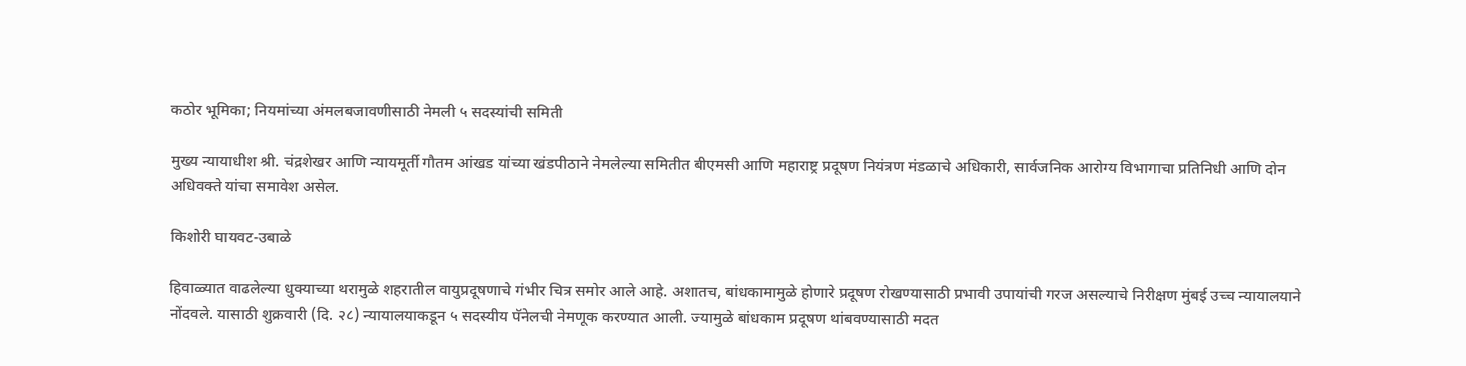कठोर भूमिका; नियमांच्या अंमलबजावणीसाठी नेमली ५ सदस्यांची समिती

मुख्य न्यायाधीश श्री. चंद्रशेखर आणि न्यायमूर्ती गौतम आंखड यांच्या खंडपीठाने नेमलेल्या समितीत बीएमसी आणि महाराष्ट्र प्रदूषण नियंत्रण मंडळाचे अधिकारी, सार्वजनिक आरोग्य विभागाचा प्रतिनिधी आणि दोन अधिवक्ते यांचा समावेश असेल.

किशोरी घायवट-उबाळे

हिवाळ्यात वाढलेल्या धुक्याच्या थरामुळे शहरातील वायुप्रदूषणाचे गंभीर चित्र समोर आले आहे. अशातच, बांधकामामुळे होणारे प्रदूषण रोखण्यासाठी प्रभावी उपायांची गरज असल्याचे निरीक्षण मुंबई उच्च न्यायालयाने नोंदवले. यासाठी शुक्रवारी (दि. २८) न्यायालयाकडून ५ सदस्यीय पॅनेलची नेमणूक करण्यात आली. ज्यामुळे बांधकाम प्रदूषण थांबवण्यासाठी मदत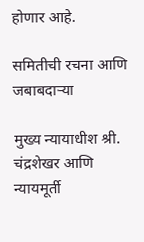होणार आहे.

समितीची रचना आणि जबाबदाऱ्या

मुख्य न्यायाधीश श्री. चंद्रशेखर आणि न्यायमूर्ती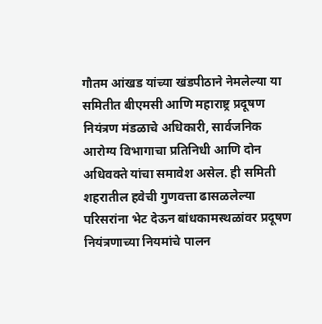गौतम आंखड यांच्या खंडपीठाने नेमलेल्या या समितीत बीएमसी आणि महाराष्ट्र प्रदूषण नियंत्रण मंडळाचे अधिकारी, सार्वजनिक आरोग्य विभागाचा प्रतिनिधी आणि दोन अधिवक्ते यांचा समावेश असेल. ही समिती शहरातील हवेची गुणवत्ता ढासळलेल्या परिसरांना भेट देऊन बांधकामस्थळांवर प्रदूषण नियंत्रणाच्या नियमांचे पालन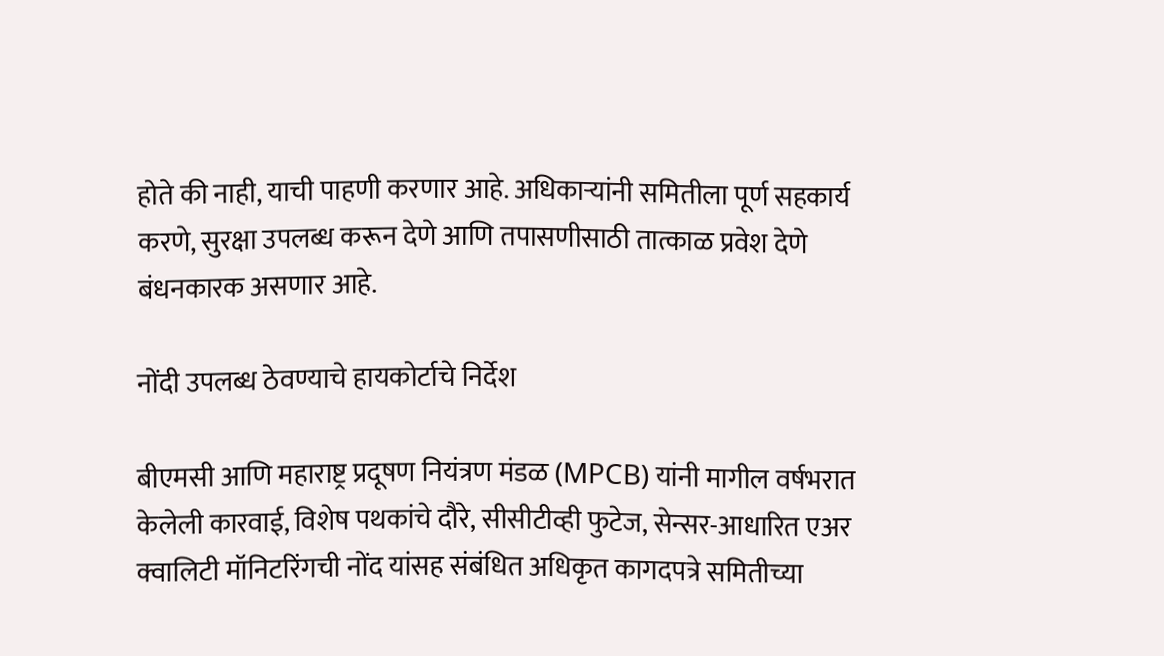होते की नाही, याची पाहणी करणार आहे. अधिकाऱ्यांनी समितीला पूर्ण सहकार्य करणे, सुरक्षा उपलब्ध करून देणे आणि तपासणीसाठी तात्काळ प्रवेश देणे बंधनकारक असणार आहे.

नोंदी उपलब्ध ठेवण्याचे हायकोर्टाचे निर्देश

बीएमसी आणि महाराष्ट्र प्रदूषण नियंत्रण मंडळ (MPCB) यांनी मागील वर्षभरात केलेली कारवाई, विशेष पथकांचे दौरे, सीसीटीव्ही फुटेज, सेन्सर-आधारित एअर क्वालिटी मॉनिटरिंगची नोंद यांसह संबंधित अधिकृत कागदपत्रे समितीच्या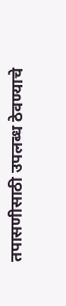तपासणीसाठी उपलब्ध ठेवण्याचे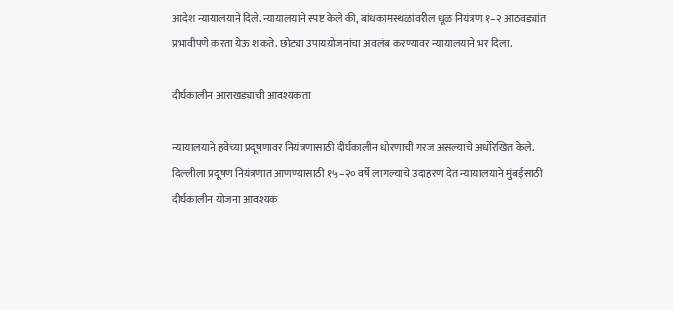आदेश न्यायालयाने दिले. न्यायालयाने स्पष्ट केले की, बांधकामस्थळांवरील धूळ नियंत्रण १–२ आठवड्यांत प्रभावीपणे करता येऊ शकते. छोट्या उपाययोजनांचा अवलंब करण्यावर न्यायालयाने भर दिला.

दीर्घकालीन आराखड्याची आवश्यकता

न्यायालयाने हवेच्या प्रदूषणावर नियंत्रणासाठी दीर्घकालीन धोरणाची गरज असल्याचे अधोरेखित केले. दिल्लीला प्रदूषण नियंत्रणात आणण्यासाठी १५–२० वर्षे लागल्याचे उदाहरण देत न्यायालयाने मुंबईसाठी दीर्घकालीन योजना आवश्यक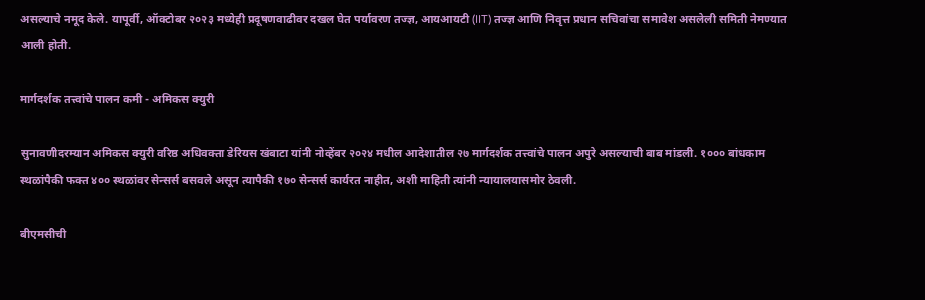असल्याचे नमूद केले. यापूर्वी, ऑक्टोबर २०२३ मध्येही प्रदूषणवाढीवर दखल घेत पर्यावरण तज्ज्ञ, आयआयटी (IIT) तज्ज्ञ आणि निवृत्त प्रधान सचिवांचा समावेश असलेली समिती नेमण्यात आली होती.

मार्गदर्शक तत्त्वांचे पालन कमी - अमिकस क्युरी

सुनावणीदरम्यान अमिकस क्युरी वरिष्ठ अधिवक्ता डेरियस खंबाटा यांनी नोव्हेंबर २०२४ मधील आदेशातील २७ मार्गदर्शक तत्त्वांचे पालन अपुरे असल्याची बाब मांडली. १००० बांधकाम स्थळांपैकी फक्त ४०० स्थळांवर सेन्सर्स बसवले असून त्यापैकी १७० सेन्सर्स कार्यरत नाहीत, अशी माहिती त्यांनी न्यायालयासमोर ठेवली.

बीएमसीची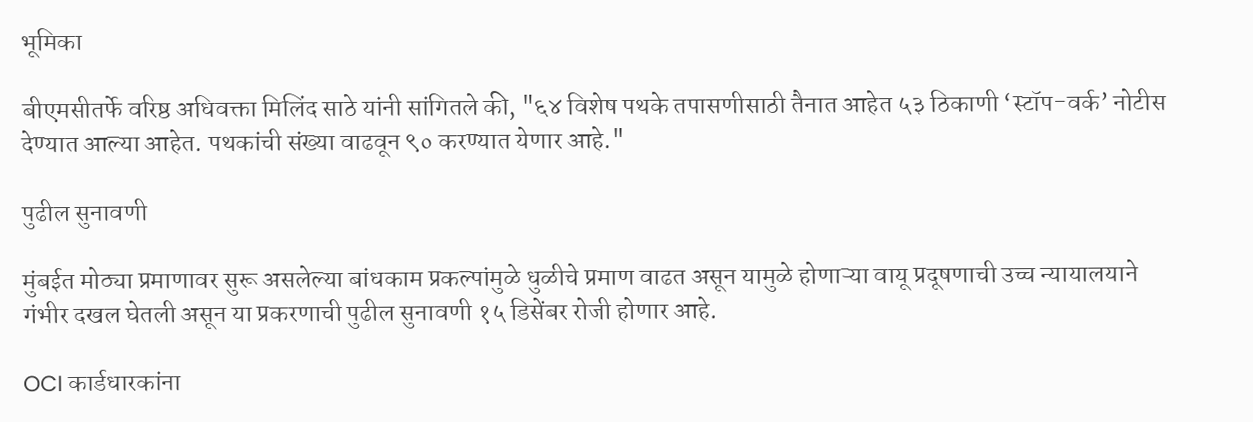भूमिका

बीएमसीतर्फे वरिष्ठ अधिवक्ता मिलिंद साठे यांनी सांगितले की, "६४ विशेष पथके तपासणीसाठी तैनात आहेत ५३ ठिकाणी ‘स्टॉप-वर्क’ नोटीस देण्यात आल्या आहेत. पथकांची संख्या वाढवून ९० करण्यात येणार आहे."

पुढील सुनावणी

मुंबईत मोठ्या प्रमाणावर सुरू असलेल्या बांधकाम प्रकल्पांमुळे धुळीचे प्रमाण वाढत असून यामुळे होणाऱ्या वायू प्रदूषणाची उच्च न्यायालयाने गंभीर दखल घेतली असून या प्रकरणाची पुढील सुनावणी १५ डिसेंबर रोजी होणार आहे.

OCI कार्डधारकांना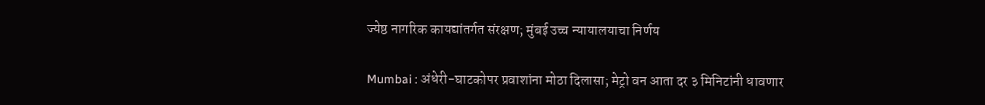ज्येष्ठ नागरिक कायद्यांतर्गत संरक्षण; मुंबई उच्च न्यायालयाचा निर्णय

Mumbai : अंधेरी-घाटकोपर प्रवाशांना मोठा दिलासा; मेट्रो वन आता दर ३ मिनिटांनी धावणार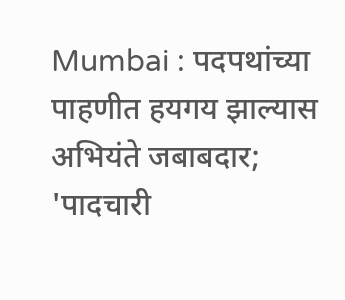Mumbai : पदपथांच्या पाहणीत हयगय झाल्यास अभियंते जबाबदार; 'पादचारी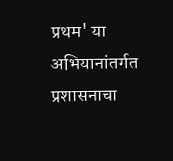प्रथम' या अभियानांतर्गत प्रशासनाचा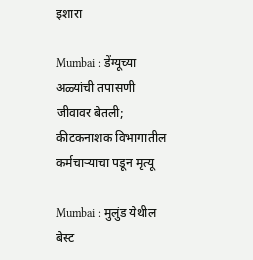इशारा

Mumbai : डेंग्यूच्या अळ्यांची तपासणी जीवावर बेतली; कीटकनाशक विभागातील कर्मचाऱ्याचा पडून मृत्यू

Mumbai : मुलुंड येथील बेस्ट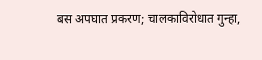बस अपघात प्रकरण; चालकाविरोधात गुन्हा,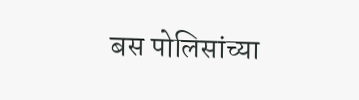बस पोलिसांच्या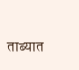ताब्यात